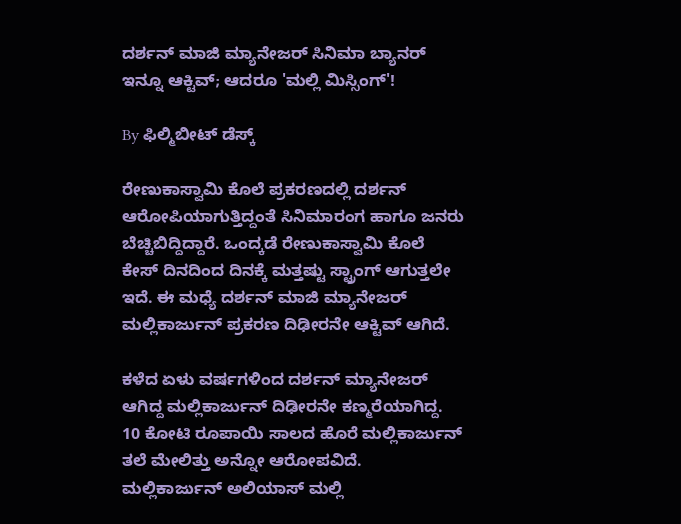ದರ್ಶನ್ ಮಾಜಿ ಮ್ಯಾನೇಜರ್ ಸಿನಿಮಾ ಬ್ಯಾನರ್ ಇನ್ನೂ ಆಕ್ಟಿವ್; ಆದರೂ 'ಮಲ್ಲಿ ಮಿಸ್ಸಿಂಗ್'!

By ಫಿಲ್ಮಿಬೀಟ್ ಡೆಸ್ಕ್

ರೇಣುಕಾಸ್ವಾಮಿ ಕೊಲೆ ಪ್ರಕರಣದಲ್ಲಿ ದರ್ಶನ್ ಆರೋಪಿಯಾಗುತ್ತಿದ್ದಂತೆ ಸಿನಿಮಾರಂಗ ಹಾಗೂ ಜನರು ಬೆಚ್ಚಿಬಿದ್ದಿದ್ದಾರೆ. ಒಂದ್ಕಡೆ ರೇಣುಕಾಸ್ವಾಮಿ ಕೊಲೆ ಕೇಸ್ ದಿನದಿಂದ ದಿನಕ್ಕೆ ಮತ್ತಷ್ಟು ಸ್ಟ್ರಾಂಗ್ ಆಗುತ್ತಲೇ ಇದೆ. ಈ ಮಧ್ಯೆ ದರ್ಶನ್ ಮಾಜಿ ಮ್ಯಾನೇಜರ್ ಮಲ್ಲಿಕಾರ್ಜುನ್ ಪ್ರಕರಣ ದಿಢೀರನೇ ಆಕ್ಟಿವ್ ಆಗಿದೆ.

ಕಳೆದ ಏಳು ವರ್ಷಗಳಿಂದ ದರ್ಶನ್ ಮ್ಯಾನೇಜರ್ ಆಗಿದ್ದ ಮಲ್ಲಿಕಾರ್ಜುನ್ ದಿಢೀರನೇ ಕಣ್ಮರೆಯಾಗಿದ್ದ. 10 ಕೋಟಿ ರೂಪಾಯಿ ಸಾಲದ ಹೊರೆ ಮಲ್ಲಿಕಾರ್ಜುನ್ ತಲೆ ಮೇಲಿತ್ತು ಅನ್ನೋ ಆರೋಪವಿದೆ. ಮಲ್ಲಿಕಾರ್ಜುನ್ ಅಲಿಯಾಸ್ ಮಲ್ಲಿ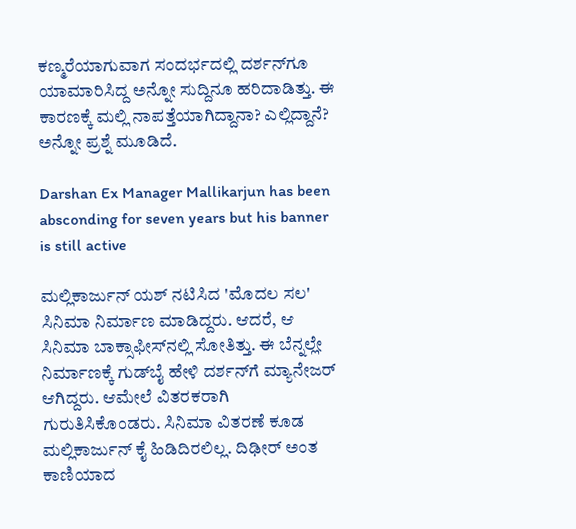ಕಣ್ಮರೆಯಾಗುವಾಗ ಸಂದರ್ಭದಲ್ಲಿ ದರ್ಶನ್‌ಗೂ ಯಾಮಾರಿಸಿದ್ದ ಅನ್ನೋ ಸುದ್ದಿನೂ ಹರಿದಾಡಿತ್ತು. ಈ ಕಾರಣಕ್ಕೆ ಮಲ್ಲಿ ನಾಪತ್ತೆಯಾಗಿದ್ದಾನಾ? ಎಲ್ಲಿದ್ದಾನೆ? ಅನ್ನೋ ಪ್ರಶ್ನೆ ಮೂಡಿದೆ.

Darshan Ex Manager Mallikarjun has been absconding for seven years but his banner is still active

ಮಲ್ಲಿಕಾರ್ಜುನ್ ಯಶ್ ನಟಿಸಿದ 'ಮೊದಲ ಸಲ' ಸಿನಿಮಾ ನಿರ್ಮಾಣ ಮಾಡಿದ್ದರು. ಆದರೆ, ಆ ಸಿನಿಮಾ ಬಾಕ್ಸಾಫೀಸ್‌ನಲ್ಲಿ ಸೋತಿತ್ತು. ಈ ಬೆನ್ನಲ್ಲೇ ನಿರ್ಮಾಣಕ್ಕೆ ಗುಡ್‌ಬೈ ಹೇಳಿ ದರ್ಶನ್‌ಗೆ ಮ್ಯಾನೇಜರ್ ಆಗಿದ್ದರು. ಆಮೇಲೆ ವಿತರಕರಾಗಿ ಗುರುತಿಸಿಕೊಂಡರು. ಸಿನಿಮಾ ವಿತರಣೆ ಕೂಡ ಮಲ್ಲಿಕಾರ್ಜುನ್ ಕೈ ಹಿಡಿದಿರಲಿಲ್ಲ. ದಿಢೀರ್ ಅಂತ ಕಾಣಿಯಾದ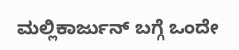ಮಲ್ಲಿಕಾರ್ಜುನ್ ಬಗ್ಗೆ ಒಂದೇ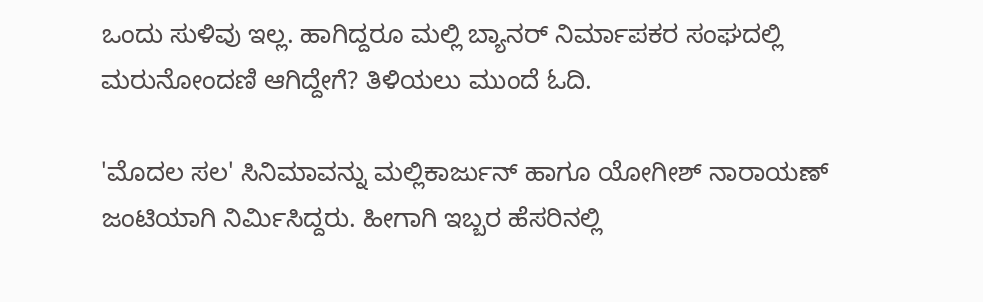ಒಂದು ಸುಳಿವು ಇಲ್ಲ. ಹಾಗಿದ್ದರೂ ಮಲ್ಲಿ ಬ್ಯಾನರ್ ನಿರ್ಮಾಪಕರ ಸಂಘದಲ್ಲಿ ಮರುನೋಂದಣಿ ಆಗಿದ್ದೇಗೆ? ತಿಳಿಯಲು ಮುಂದೆ ಓದಿ.

'ಮೊದಲ ಸಲ' ಸಿನಿಮಾವನ್ನು ಮಲ್ಲಿಕಾರ್ಜುನ್ ಹಾಗೂ ಯೋಗೀಶ್ ನಾರಾಯಣ್ ಜಂಟಿಯಾಗಿ ನಿರ್ಮಿಸಿದ್ದರು. ಹೀಗಾಗಿ ಇಬ್ಬರ ಹೆಸರಿನಲ್ಲಿ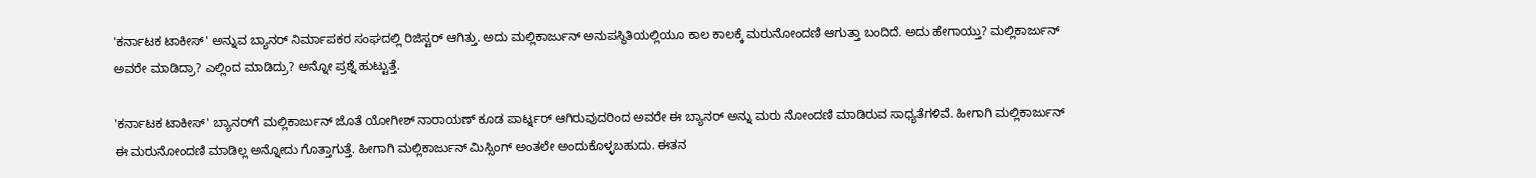'ಕರ್ನಾಟಕ ಟಾಕೀಸ್' ಅನ್ನುವ ಬ್ಯಾನರ್ ನಿರ್ಮಾಪಕರ ಸಂಘದಲ್ಲಿ ರಿಜಿಸ್ಟರ್ ಆಗಿತ್ತು. ಅದು ಮಲ್ಲಿಕಾರ್ಜುನ್ ಅನುಪಸ್ಥಿತಿಯಲ್ಲಿಯೂ ಕಾಲ ಕಾಲಕ್ಕೆ ಮರುನೋಂದಣಿ ಆಗುತ್ತಾ ಬಂದಿದೆ. ಅದು ಹೇಗಾಯ್ತು? ಮಲ್ಲಿಕಾರ್ಜುನ್ ಅವರೇ ಮಾಡಿದ್ರಾ? ಎಲ್ಲಿಂದ ಮಾಡಿದ್ರು? ಅನ್ನೋ ಪ್ರಶ್ನೆ ಹುಟ್ಟುತ್ತೆ.

'ಕರ್ನಾಟಕ ಟಾಕೀಸ್' ಬ್ಯಾನರ್‌ಗೆ ಮಲ್ಲಿಕಾರ್ಜುನ್ ಜೊತೆ ಯೋಗೀಶ್ ನಾರಾಯಣ್ ಕೂಡ ಪಾರ್ಟ್ನರ್ ಆಗಿರುವುದರಿಂದ ಅವರೇ ಈ ಬ್ಯಾನರ್ ಅನ್ನು ಮರು ನೋಂದಣಿ ಮಾಡಿರುವ ಸಾಧ್ಯತೆಗಳಿವೆ. ಹೀಗಾಗಿ ಮಲ್ಲಿಕಾರ್ಜುನ್ ಈ ಮರುನೋಂದಣಿ ಮಾಡಿಲ್ಲ ಅನ್ನೋದು ಗೊತ್ತಾಗುತ್ತೆ. ಹೀಗಾಗಿ ಮಲ್ಲಿಕಾರ್ಜುನ್ ಮಿಸ್ಸಿಂಗ್ ಅಂತಲೇ ಅಂದುಕೊಳ್ಳಬಹುದು. ಈತನ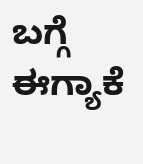ಬಗ್ಗೆ ಈಗ್ಯಾಕೆ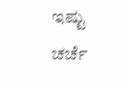ಇಷ್ಟು ಚರ್ಚೆ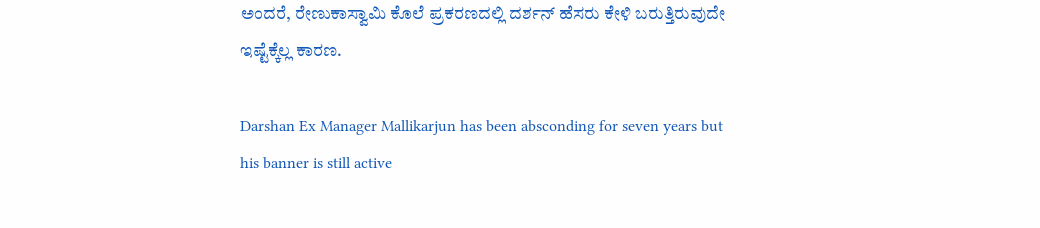ಅಂದರೆ, ರೇಣುಕಾಸ್ವಾಮಿ ಕೊಲೆ ಪ್ರಕರಣದಲ್ಲಿ ದರ್ಶನ್ ಹೆಸರು ಕೇಳಿ ಬರುತ್ತಿರುವುದೇ ಇಷ್ಟೆಕ್ಕೆಲ್ಲ ಕಾರಣ.

Darshan Ex Manager Mallikarjun has been absconding for seven years but his banner is still active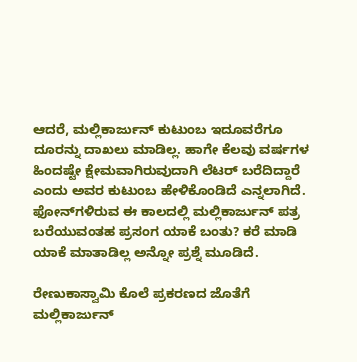ಆದರೆ, ಮಲ್ಲಿಕಾರ್ಜುನ್ ಕುಟುಂಬ ಇದೂವರೆಗೂ ದೂರನ್ನು ದಾಖಲು ಮಾಡಿಲ್ಲ. ಹಾಗೇ ಕೆಲವು ವರ್ಷಗಳ ಹಿಂದಷ್ಟೇ ಕ್ಷೇಮವಾಗಿರುವುದಾಗಿ ಲೆಟರ್ ಬರೆದಿದ್ದಾರೆ ಎಂದು ಅವರ ಕುಟುಂಬ ಹೇಳಿಕೊಂಡಿದೆ ಎನ್ನಲಾಗಿದೆ. ಫೋನ್‌ಗಳಿರುವ ಈ ಕಾಲದಲ್ಲಿ ಮಲ್ಲಿಕಾರ್ಜುನ್ ಪತ್ರ ಬರೆಯುವಂತಹ ಪ್ರಸಂಗ ಯಾಕೆ ಬಂತು? ಕರೆ ಮಾಡಿ ಯಾಕೆ ಮಾತಾಡಿಲ್ಲ ಅನ್ನೋ ಪ್ರಶ್ನೆ ಮೂಡಿದೆ.

ರೇಣುಕಾಸ್ವಾಮಿ ಕೊಲೆ ಪ್ರಕರಣದ ಜೊತೆಗೆ ಮಲ್ಲಿಕಾರ್ಜುನ್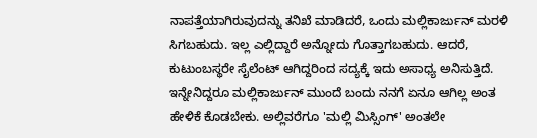ನಾಪತ್ತೆಯಾಗಿರುವುದನ್ನು ತನಿಖೆ ಮಾಡಿದರೆ, ಒಂದು ಮಲ್ಲಿಕಾರ್ಜುನ್ ಮರಳಿ ಸಿಗಬಹುದು. ಇಲ್ಲ ಎಲ್ಲಿದ್ದಾರೆ ಅನ್ನೋದು ಗೊತ್ತಾಗಬಹುದು. ಆದರೆ, ಕುಟುಂಬಸ್ಥರೇ ಸೈಲೆಂಟ್ ಆಗಿದ್ದರಿಂದ ಸದ್ಯಕ್ಕೆ ಇದು ಅಸಾಧ್ಯ ಅನಿಸುತ್ತಿದೆ. ಇನ್ನೇನಿದ್ದರೂ ಮಲ್ಲಿಕಾರ್ಜುನ್ ಮುಂದೆ ಬಂದು ನನಗೆ ಏನೂ ಆಗಿಲ್ಲ ಅಂತ ಹೇಳಿಕೆ ಕೊಡಬೇಕು. ಅಲ್ಲಿವರೆಗೂ 'ಮಲ್ಲಿ ಮಿಸ್ಸಿಂಗ್' ಅಂತಲೇ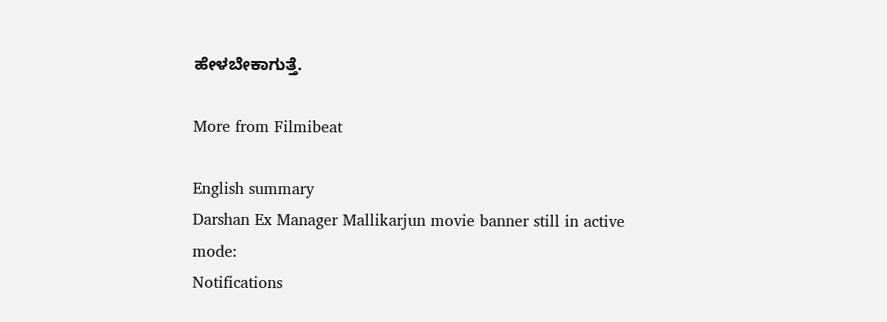ಹೇಳಬೇಕಾಗುತ್ತೆ.

More from Filmibeat

English summary
Darshan Ex Manager Mallikarjun movie banner still in active mode:
Notifications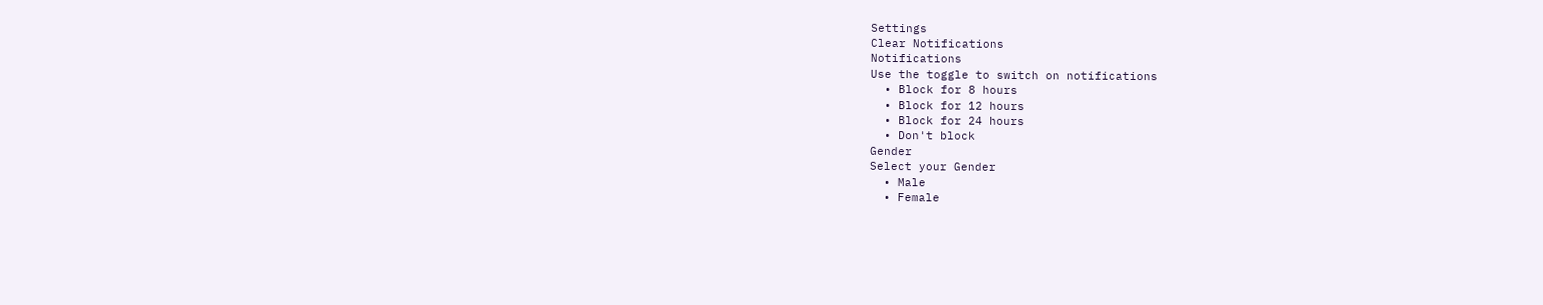Settings
Clear Notifications
Notifications
Use the toggle to switch on notifications
  • Block for 8 hours
  • Block for 12 hours
  • Block for 24 hours
  • Don't block
Gender
Select your Gender
  • Male
  • Female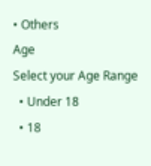• Others
Age
Select your Age Range
  • Under 18
  • 18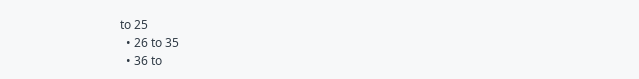to 25
  • 26 to 35
  • 36 to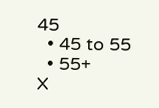45
  • 45 to 55
  • 55+
X